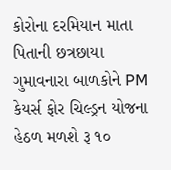કોરોના દરમિયાન માતા પિતાની છત્રછાયા ગુમાવનારા બાળકોને PM કેયર્સ ફોર ચિલ્ડ્રન યોજના હેઠળ મળશે રૂ ૧૦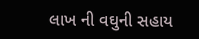લાખ ની વઘુની સહાય